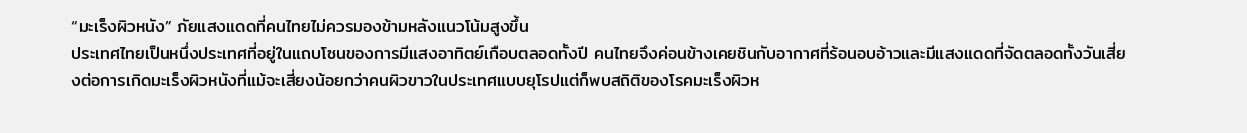“มะเร็งผิวหนัง” ภัยแสงแดดที่คนไทยไม่ควรมองข้ามหลังแนวโน้มสูงขึ้น
ประเทศไทยเป็นหนึ่งประเทศที่อยู่ในแถบโซนของการมีแสงอาทิตย์เกือบตลอดทั้งปี คนไทยจึงค่อนข้างเคยชินกับอากาศที่ร้อนอบอ้าวและมีแสงแดดที่จัดตลอดทั้งวันเสี่ยงต่อการเกิดมะเร็งผิวหนังที่แม้จะเสี่ยงน้อยกว่าคนผิวขาวในประเทศแบบยุโรปแต่ก็พบสถิติของโรคมะเร็งผิวห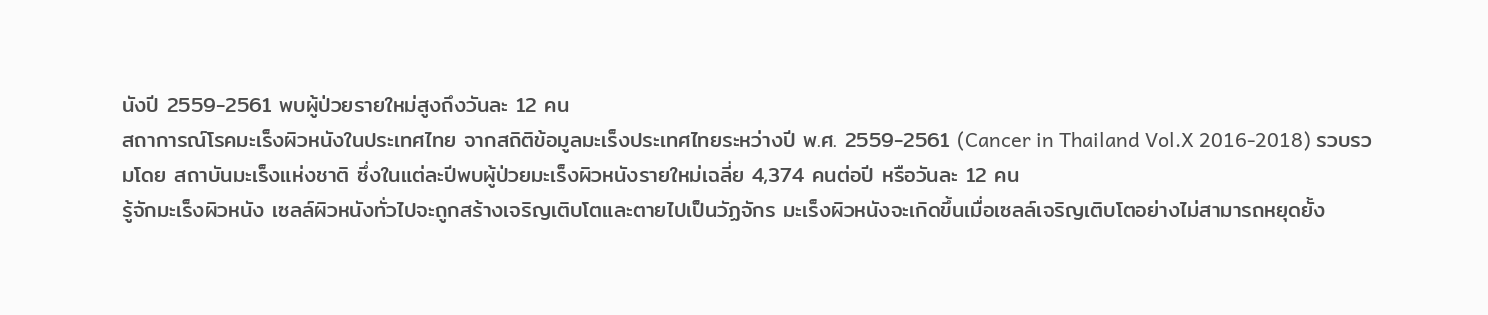นังปี 2559-2561 พบผู้ป่วยรายใหม่สูงถึงวันละ 12 คน
สถาการณ์โรคมะเร็งผิวหนังในประเทศไทย จากสถิติข้อมูลมะเร็งประเทศไทยระหว่างปี พ.ศ. 2559-2561 (Cancer in Thailand Vol.X 2016-2018) รวบรวมโดย สถาบันมะเร็งแห่งชาติ ซึ่งในแต่ละปีพบผู้ป่วยมะเร็งผิวหนังรายใหม่เฉลี่ย 4,374 คนต่อปี หรือวันละ 12 คน
รู้จักมะเร็งผิวหนัง เซลล์ผิวหนังทั่วไปจะถูกสร้างเจริญเติบโตและตายไปเป็นวัฏจักร มะเร็งผิวหนังจะเกิดขึ้นเมื่อเซลล์เจริญเติบโตอย่างไม่สามารถหยุดยั้ง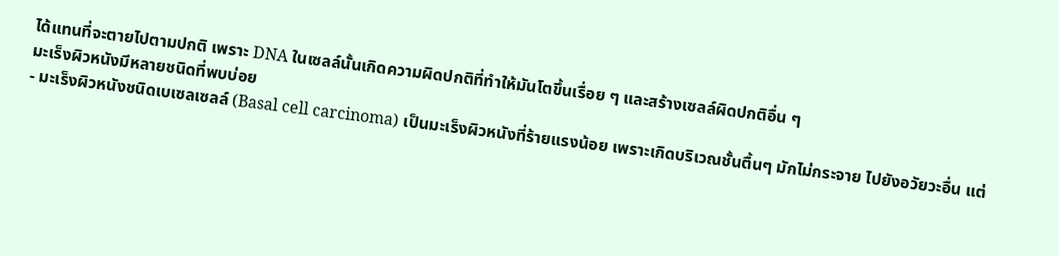ได้แทนที่จะตายไปตามปกติ เพราะ DNA ในเซลล์นั้นเกิดความผิดปกติที่ทำให้มันโตขึ้นเรื่อย ๆ และสร้างเซลล์ผิดปกติอื่น ๆ
มะเร็งผิวหนังมีหลายชนิดที่พบบ่อย
- มะเร็งผิวหนังชนิดเบเซลเซลล์ (Basal cell carcinoma) เป็นมะเร็งผิวหนังที่ร้ายแรงน้อย เพราะเกิดบริเวณชั้นตื้นๆ มักไม่กระจาย ไปยังอวัยวะอื่น แต่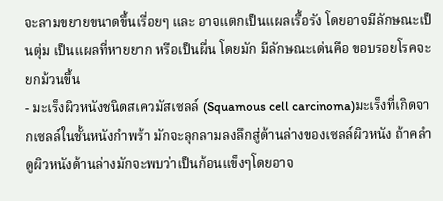จะลามขยายขนาดขึ้นเรื่อยๆ และ อาจแตกเป็นแผลเรื้อรัง โดยอาจมีลักษณะเป็นตุ่ม เป็นแผลที่หายยาก หรือเป็นผื่น โดยมัก มีลักษณะเด่นคือ ขอบรอยโรคจะยกม้วนขึ้น
- มะเร็งผิวหนังชนิดสเควมัสเซลล์ (Squamous cell carcinoma)มะเร็งที่เกิดจากเซลล์ในชั้นหนังกำพร้า มักจะลุกลามลงลึกสู่ด้านล่างของเซลล์ผิวหนัง ถ้าคลำดูผิวหนังด้านล่างมักจะพบว่าเป็นก้อนแข็งๆโดยอาจ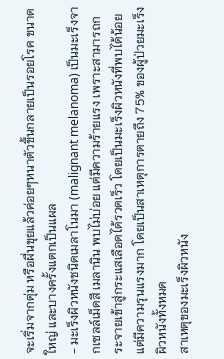จะเริ่มจากตุ่ม หรือผื่นขุยแล้วค่อยๆหนาตัวขึ้นกลายเป็นรอยโรค ขนาดใหญ่ และบางครั้งแตกเป็นแผล
- มะเร็งผิวหนังชนิดเมลาโนมา (malignant melanoma) เป็นมะเร็งจากเซลล์เม็ดสี เมลานิน พบไม่บ่อย แต่มีความร้ายแรง เพราะสามารถกระจายเข้าสู่กระแสเลือดได้รวดเร็ว โดยเป็นมะเร็งผิวหนังที่พบได้น้อย แต่มีความรุนแรงมาก โดยเป็นสาเหตุการตายถึง 75% ของผู้ป่วยมะเร็งผิวหนังทั้งหมด
สาเหตุของมะเร็งผิวหนัง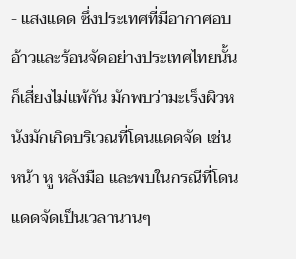- แสงแดด ซึ่งประเทศที่มีอากาศอบอ้าวและร้อนจัดอย่างประเทศไทยนั้นก็เสี่ยงไม่แพ้กัน มักพบว่ามะเร็งผิวหนังมักเกิดบริเวณที่โดนแดดจัด เช่น หน้า หู หลังมือ และพบในกรณีที่โดนแดดจัดเป็นเวลานานๆ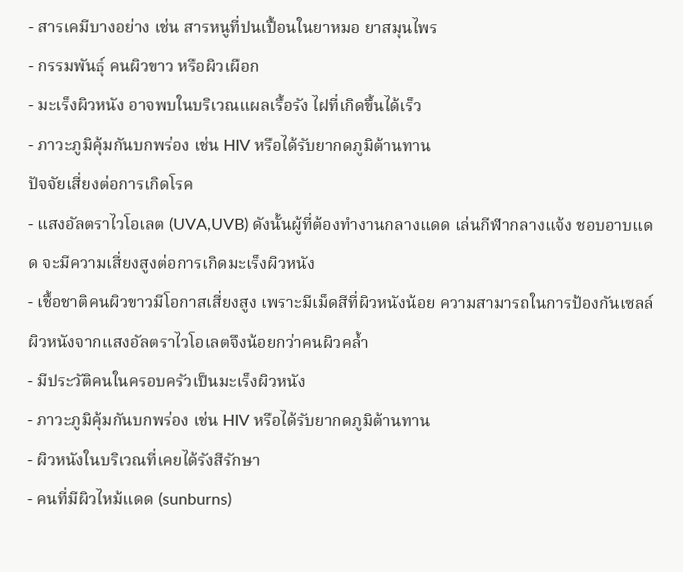- สารเคมีบางอย่าง เช่น สารหนูที่ปนเปื้อนในยาหมอ ยาสมุนไพร
- กรรมพันธุ์ คนผิวขาว หรือผิวเผือก
- มะเร็งผิวหนัง อาจพบในบริเวณแผลเรื้อรัง ไฝที่เกิดขึ้นได้เร็ว
- ภาวะภูมิคุ้มกันบกพร่อง เช่น HIV หรือได้รับยากดภูมิต้านทาน
ปัจจัยเสี่ยงต่อการเกิดโรค
- แสงอัลตราไวโอเลต (UVA,UVB) ดังนั้นผู้ที่ต้องทำงานกลางแดด เล่นกีฬากลางแจ้ง ชอบอาบแดด จะมีความเสี่ยงสูงต่อการเกิดมะเร็งผิวหนัง
- เชื้อชาติคนผิวขาวมีโอกาสเสี่ยงสูง เพราะมีเม็ดสีที่ผิวหนังน้อย ความสามารถในการป้องกันเซลล์ผิวหนังจากแสงอัลตราไวโอเลตจึงน้อยกว่าคนผิวคล้ำ
- มีประวัติคนในครอบครัวเป็นมะเร็งผิวหนัง
- ภาวะภูมิคุ้มกันบกพร่อง เช่น HIV หรือได้รับยากดภูมิต้านทาน
- ผิวหนังในบริเวณที่เคยได้รังสีรักษา
- คนที่มีผิวไหม้แดด (sunburns)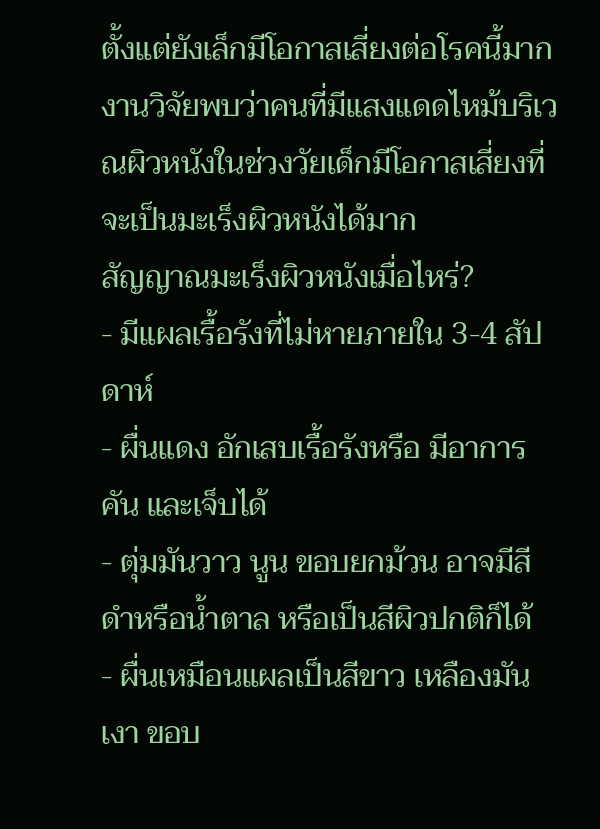ตั้งแต่ยังเล็กมีโอกาสเสี่ยงต่อโรคนี้มาก งานวิจัยพบว่าคนที่มีแสงแดดไหม้บริเวณผิวหนังในช่วงวัยเด็กมีโอกาสเสี่ยงที่จะเป็นมะเร็งผิวหนังได้มาก
สัญญาณมะเร็งผิวหนังเมื่อไหร่?
- มีแผลเรื้อรังที่ไม่หายภายใน 3-4 สัปดาห์
- ผื่นแดง อักเสบเรื้อรังหรือ มีอาการคัน และเจ็บได้
- ตุ่มมันวาว นูน ขอบยกม้วน อาจมีสีดำหรือน้ำตาล หรือเป็นสีผิวปกติก็ได้
- ผื่นเหมือนแผลเป็นสีขาว เหลืองมันเงา ขอบ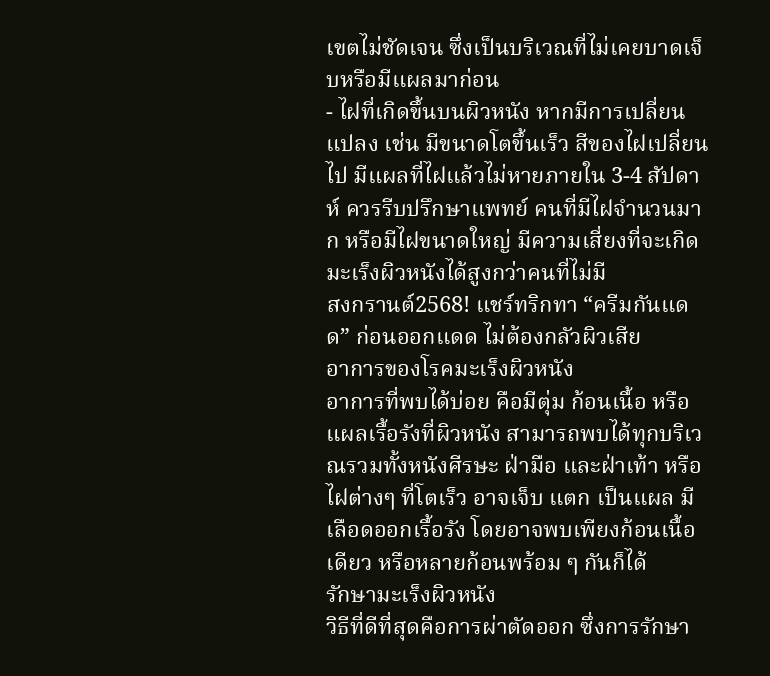เขตไม่ชัดเจน ซึ่งเป็นบริเวณที่ไม่เคยบาดเจ็บหรือมีแผลมาก่อน
- ไฝที่เกิดขึ้นบนผิวหนัง หากมีการเปลี่ยนแปลง เช่น มีขนาดโตขึ้นเร็ว สีของไฝเปลี่ยนไป มีแผลที่ไฝแล้วไม่หายภายใน 3-4 สัปดาห์ ควรรีบปรึกษาแพทย์ คนที่มีไฝจำนวนมาก หรือมีไฝขนาดใหญ่ มีความเสี่ยงที่จะเกิดมะเร็งผิวหนังได้สูงกว่าคนที่ไม่มี
สงกรานต์2568! แชร์ทริกทา “ครีมกันแดด” ก่อนออกแดด ไม่ต้องกลัวผิวเสีย
อาการของโรคมะเร็งผิวหนัง
อาการที่พบได้บ่อย คือมีตุ่ม ก้อนเนื้อ หรือแผลเรื้อรังที่ผิวหนัง สามารถพบได้ทุกบริเวณรวมทั้งหนังศีรษะ ฝ่ามือ และฝ่าเท้า หรือไฝต่างๆ ที่โตเร็ว อาจเจ็บ แตก เป็นแผล มีเลือดออกเรื้อรัง โดยอาจพบเพียงก้อนเนื้อเดียว หรือหลายก้อนพร้อม ๆ กันก็ได้
รักษามะเร็งผิวหนัง
วิธีที่ดีที่สุดคือการผ่าตัดออก ซึ่งการรักษา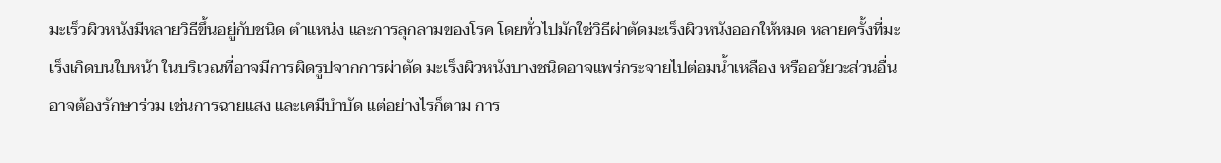มะเร็วผิวหนังมีหลายวิธีขึ้นอยู่กับชนิด ตำแหน่ง และการลุกลามของโรค โดยทั่วไปมักใช่วิธีผ่าตัดมะเร็งผิวหนังออกให้หมด หลายครั้งที่มะเร็งเกิดบนใบหน้า ในบริเวณที่อาจมีการผิดรูปจากการผ่าตัด มะเร็งผิวหนังบางชนิดอาจแพร่กระจายไปต่อมน้ำเหลือง หรืออวัยวะส่วนอื่นอาจต้องรักษาร่วม เช่นการฉายแสง และเคมีบำบัด แต่อย่างไรก็ตาม การ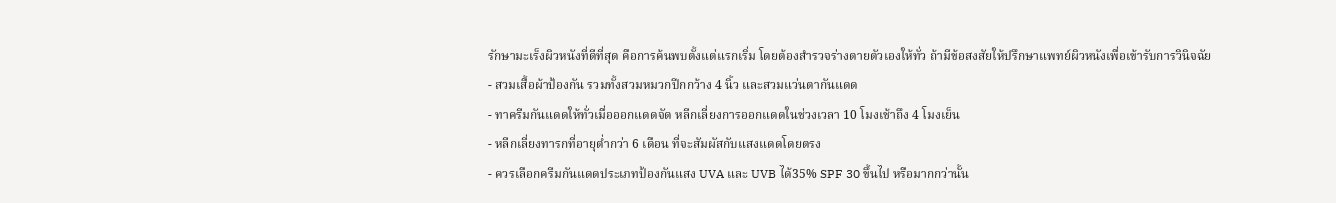รักษามะเร็งผิวหนังที่ดีที่สุด คือการค้นพบตั้งแต่แรกเริ่ม โดยต้องสำรวจร่างตายตัวเองให้ทั่ว ถ้ามีข้อสงสัยให้ปรึกษาแพทย์ผิวหนังเพื่อเข้ารับการวินิจฉัย
- สวมเสื้อผ้าป้องกัน รวมทั้งสวมหมวกปีกกว้าง 4 นิ้ว และสวมแว่นตากันแดด
- ทาครีมกันแดดให้ทั่วเมื่อออกแดดจัด หลีกเลี่ยงการออกแดดในช่วงเวลา 10 โมงเช้าถึง 4 โมงเย็น
- หลีกเลี่ยงทารกที่อายุต่ำกว่า 6 เดือน ที่จะสัมผัสกับแสงแดดโดยตรง
- ควรเลือกครีมกันแดดประเภทป้องกันแสง UVA และ UVB ได้35% SPF 30 ขึ้นไป หรือมากกว่านั้น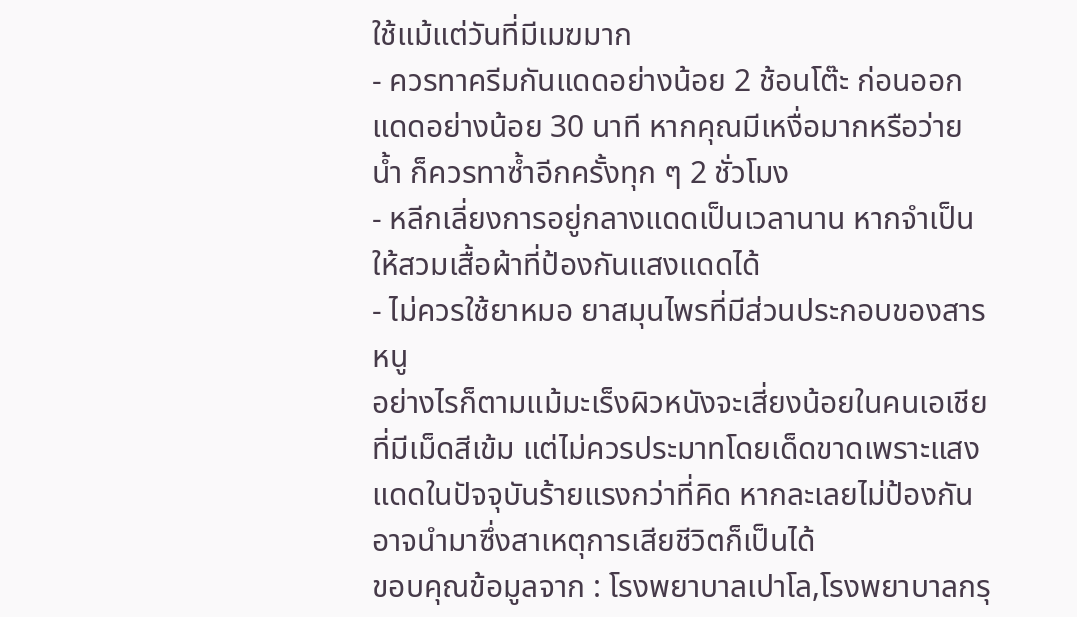ใช้แม้แต่วันที่มีเมฆมาก
- ควรทาครีมกันแดดอย่างน้อย 2 ช้อนโต๊ะ ก่อนออกแดดอย่างน้อย 30 นาที หากคุณมีเหงื่อมากหรือว่ายน้ำ ก็ควรทาซ้ำอีกครั้งทุก ๆ 2 ชั่วโมง
- หลีกเลี่ยงการอยู่กลางแดดเป็นเวลานาน หากจำเป็นให้สวมเสื้อผ้าที่ป้องกันแสงแดดได้
- ไม่ควรใช้ยาหมอ ยาสมุนไพรที่มีส่วนประกอบของสารหนู
อย่างไรก็ตามแม้มะเร็งผิวหนังจะเสี่ยงน้อยในคนเอเชียที่มีเม็ดสีเข้ม แต่ไม่ควรประมาทโดยเด็ดขาดเพราะแสงแดดในปัจจุบันร้ายแรงกว่าที่คิด หากละเลยไม่ป้องกันอาจนำมาซึ่งสาเหตุการเสียชีวิตก็เป็นได้
ขอบคุณข้อมูลจาก : โรงพยาบาลเปาโล,โรงพยาบาลกรุ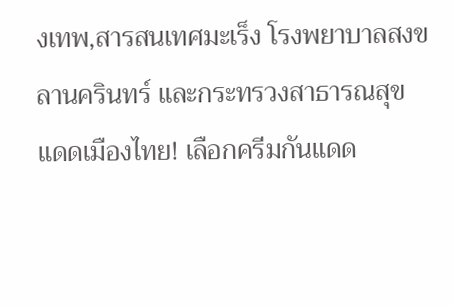งเทพ,สารสนเทศมะเร็ง โรงพยาบาลสงขลานครินทร์ และกระทรวงสาธารณสุข
แดดเมืองไทย! เลือกครีมกันแดด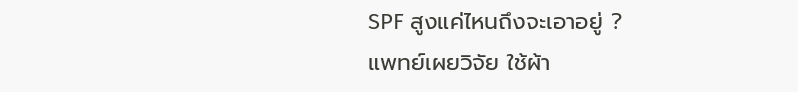SPF สูงแค่ไหนถึงจะเอาอยู่ ?
แพทย์เผยวิจัย ใช้ผ้า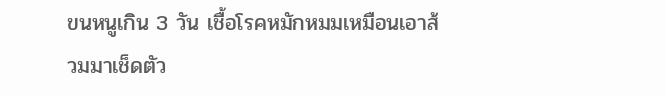ขนหนูเกิน 3 วัน เชื้อโรคหมักหมมเหมือนเอาส้วมมาเช็ดตัว